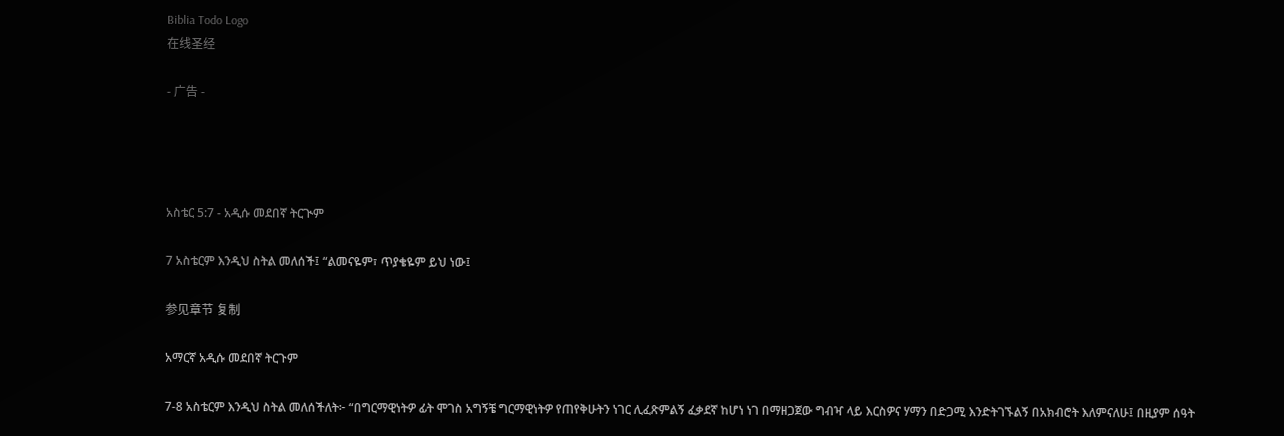Biblia Todo Logo
在线圣经

- 广告 -




አስቴር 5:7 - አዲሱ መደበኛ ትርጒም

7 አስቴርም እንዲህ ስትል መለሰች፤ “ልመናዬም፣ ጥያቄዬም ይህ ነው፤

参见章节 复制

አማርኛ አዲሱ መደበኛ ትርጉም

7-8 አስቴርም እንዲህ ስትል መለሰችለት፦ “በግርማዊነትዎ ፊት ሞገስ አግኝቼ ግርማዊነትዎ የጠየቅሁትን ነገር ሊፈጽምልኝ ፈቃደኛ ከሆነ ነገ በማዘጋጀው ግብዣ ላይ እርስዎና ሃማን በድጋሚ እንድትገኙልኝ በአክብሮት እለምናለሁ፤ በዚያም ሰዓት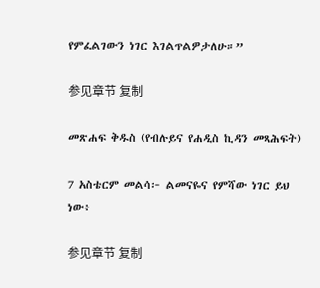የምፈልገውን ነገር እገልጥልዎታለሁ።”

参见章节 复制

መጽሐፍ ቅዱስ (የብሉይና የሐዲስ ኪዳን መጻሕፍት)

7 አስቴርም መልሳ፦ ልመናዬና የምሻው ነገር ይህ ነው፥

参见章节 复制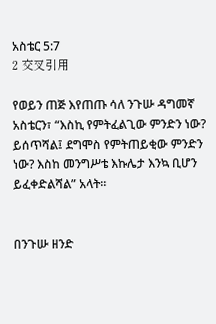አስቴር 5:7
2 交叉引用

የወይን ጠጅ እየጠጡ ሳለ ንጉሡ ዳግመኛ አስቴርን፣ “እስኪ የምትፈልጊው ምንድን ነው? ይሰጥሻል፤ ደግሞስ የምትጠይቂው ምንድን ነው? እስከ መንግሥቴ እኩሌታ እንኳ ቢሆን ይፈቀድልሻል” አላት።


በንጉሡ ዘንድ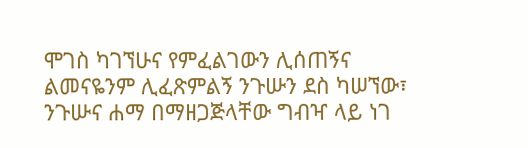ሞገስ ካገኘሁና የምፈልገውን ሊሰጠኝና ልመናዬንም ሊፈጽምልኝ ንጉሡን ደስ ካሠኘው፣ ንጉሡና ሐማ በማዘጋጅላቸው ግብዣ ላይ ነገ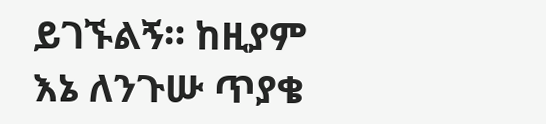ይገኙልኝ። ከዚያም እኔ ለንጉሡ ጥያቄ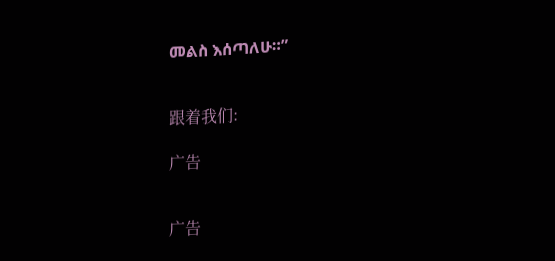መልስ እሰጣለሁ።”


跟着我们:

广告


广告